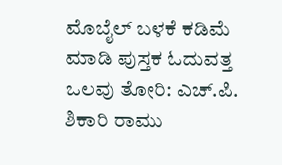ಮೊಬೈಲ್ ಬಳಕೆ ಕಡಿಮೆ ಮಾಡಿ ಪುಸ್ತಕ ಓದುವತ್ತ ಒಲವು ತೋರಿ: ಎಚ್‌.ಪಿ. ಶಿಕಾರಿ ರಾಮು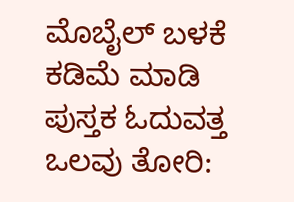ಮೊಬೈಲ್ ಬಳಕೆ ಕಡಿಮೆ ಮಾಡಿ ಪುಸ್ತಕ ಓದುವತ್ತ ಒಲವು ತೋರಿ: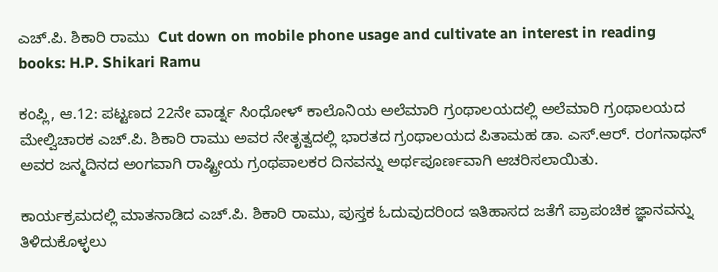ಎಚ್‌.ಪಿ. ಶಿಕಾರಿ ರಾಮು  Cut down on mobile phone usage and cultivate an interest in reading books: H.P. Shikari Ramu

ಕಂಪ್ಲಿ, ಆ.12: ಪಟ್ಟಣದ 22ನೇ ವಾರ್ಡ್ನ ಸಿಂಧೋಳ್ ಕಾಲೊನಿಯ ಅಲೆಮಾರಿ ಗ್ರಂಥಾಲಯದಲ್ಲಿ ಅಲೆಮಾರಿ ಗ್ರಂಥಾಲಯದ ಮೇಲ್ವಿಚಾರಕ ಎಚ್‌.ಪಿ. ಶಿಕಾರಿ ರಾಮು ಅವರ ನೇತೃತ್ವದಲ್ಲಿ ಭಾರತದ ಗ್ರಂಥಾಲಯದ ಪಿತಾಮಹ ಡಾ. ಎಸ್‌.ಆರ್‌. ರಂಗನಾಥನ್ ಅವರ ಜನ್ಮದಿನದ ಅಂಗವಾಗಿ ರಾಷ್ಟ್ರೀಯ ಗ್ರಂಥಪಾಲಕರ ದಿನವನ್ನು ಅರ್ಥಪೂರ್ಣವಾಗಿ ಆಚರಿಸಲಾಯಿತು.

ಕಾರ್ಯಕ್ರಮದಲ್ಲಿ ಮಾತನಾಡಿದ ಎಚ್‌.ಪಿ. ಶಿಕಾರಿ ರಾಮು, ಪುಸ್ತಕ ಓದುವುದರಿಂದ ಇತಿಹಾಸದ ಜತೆಗೆ ಪ್ರಾಪಂಚಿಕ ಜ್ಞಾನವನ್ನು ತಿಳಿದುಕೊಳ್ಳಲು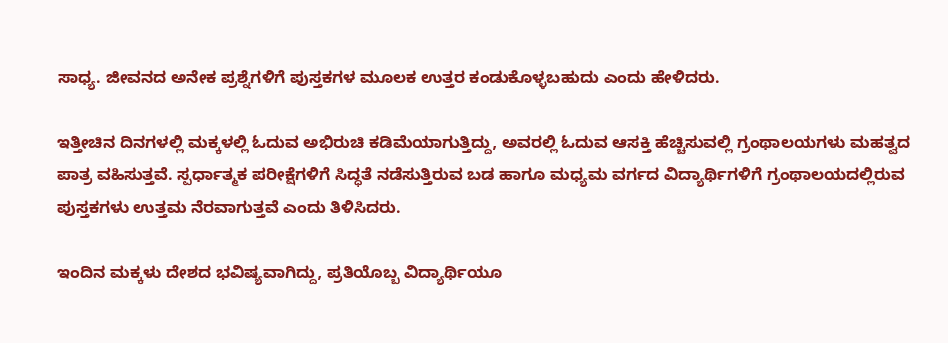ಸಾಧ್ಯ. ಜೀವನದ ಅನೇಕ ಪ್ರಶ್ನೆಗಳಿಗೆ ಪುಸ್ತಕಗಳ ಮೂಲಕ ಉತ್ತರ ಕಂಡುಕೊಳ್ಳಬಹುದು ಎಂದು ಹೇಳಿದರು.

ಇತ್ತೀಚಿನ ದಿನಗಳಲ್ಲಿ ಮಕ್ಕಳಲ್ಲಿ ಓದುವ ಅಭಿರುಚಿ ಕಡಿಮೆಯಾಗುತ್ತಿದ್ದು, ಅವರಲ್ಲಿ ಓದುವ ಆಸಕ್ತಿ ಹೆಚ್ಚಿಸುವಲ್ಲಿ ಗ್ರಂಥಾಲಯಗಳು ಮಹತ್ವದ ಪಾತ್ರ ವಹಿಸುತ್ತವೆ. ಸ್ಪರ್ಧಾತ್ಮಕ ಪರೀಕ್ಷೆಗಳಿಗೆ ಸಿದ್ಧತೆ ನಡೆಸುತ್ತಿರುವ ಬಡ ಹಾಗೂ ಮಧ್ಯಮ ವರ್ಗದ ವಿದ್ಯಾರ್ಥಿಗಳಿಗೆ ಗ್ರಂಥಾಲಯದಲ್ಲಿರುವ ಪುಸ್ತಕಗಳು ಉತ್ತಮ ನೆರವಾಗುತ್ತವೆ ಎಂದು ತಿಳಿಸಿದರು.

ಇಂದಿನ ಮಕ್ಕಳು ದೇಶದ ಭವಿಷ್ಯವಾಗಿದ್ದು, ಪ್ರತಿಯೊಬ್ಬ ವಿದ್ಯಾರ್ಥಿಯೂ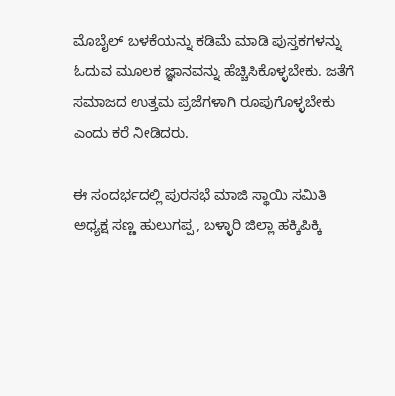ಮೊಬೈಲ್ ಬಳಕೆಯನ್ನು ಕಡಿಮೆ ಮಾಡಿ ಪುಸ್ತಕಗಳನ್ನು ಓದುವ ಮೂಲಕ ಜ್ಞಾನವನ್ನು ಹೆಚ್ಚಿಸಿಕೊಳ್ಳಬೇಕು. ಜತೆಗೆ ಸಮಾಜದ ಉತ್ತಮ ಪ್ರಜೆಗಳಾಗಿ ರೂಪುಗೊಳ್ಳಬೇಕು ಎಂದು ಕರೆ ನೀಡಿದರು.

ಈ ಸಂದರ್ಭದಲ್ಲಿ ಪುರಸಭೆ ಮಾಜಿ ಸ್ಥಾಯಿ ಸಮಿತಿ ಅಧ್ಯಕ್ಷ ಸಣ್ಣ ಹುಲುಗಪ್ಪ, ಬಳ್ಳಾರಿ ಜಿಲ್ಲಾ ಹಕ್ಕಿಪಿಕ್ಕಿ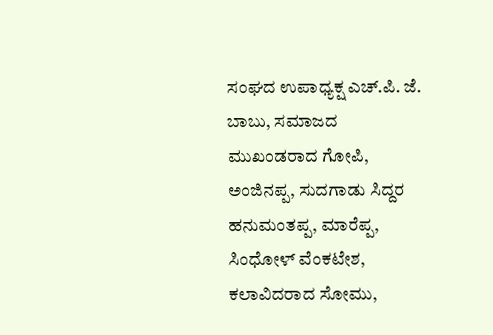ಸಂಘದ ಉಪಾಧ್ಯಕ್ಷ ಎಚ್‌.ಪಿ. ಜೆ. ಬಾಬು, ಸಮಾಜದ ಮುಖಂಡರಾದ ಗೋಪಿ, ಅಂಜಿನಪ್ಪ, ಸುದಗಾಡು ಸಿದ್ದರ ಹನುಮಂತಪ್ಪ, ಮಾರೆಪ್ಪ, ಸಿಂಧೋಳ್ ವೆಂಕಟೇಶ, ಕಲಾವಿದರಾದ ಸೋಮು,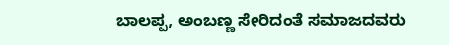ಬಾಲಪ್ಪ, ಅಂಬಣ್ಣ ಸೇರಿದಂತೆ ಸಮಾಜದವರು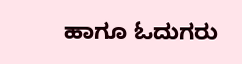ಹಾಗೂ ಓದುಗರು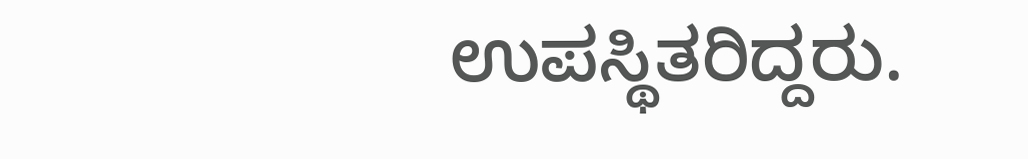ಉಪಸ್ಥಿತರಿದ್ದರು.